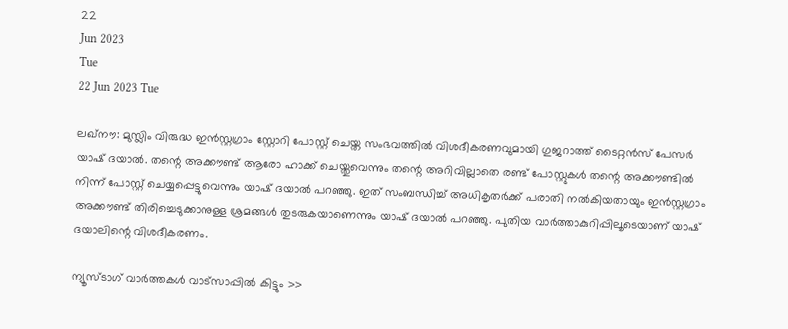22
Jun 2023
Tue
22 Jun 2023 Tue

ലഖ്നൗ: മുസ്ലിം വിരുദ്ധ ഇൻസ്റ്റഗ്രാം സ്റ്റോറി പോസ്റ്റ് ചെയ്ത സംഭവത്തിൽ വിശദീകരണവുമായി ഗുജറാത്ത് ടൈറ്റൻസ് പേസർ യാഷ് ദയാൽ. തന്റെ അക്കൗണ്ട് ആരോ ഹാക്ക് ചെയ്തുവെന്നും തന്റെ അറിവില്ലാതെ രണ്ട് പോസ്റ്റുകൾ തന്റെ അക്കൗണ്ടിൽ നിന്ന് പോസ്റ്റ് ചെയ്യപ്പെട്ടുവെന്നും യാഷ് ദയാൽ പറഞ്ഞു. ഇത് സംബന്ധിച്ച് അധികൃതർക്ക് പരാതി നൽകിയതായും ഇൻസ്റ്റഗ്രാം അക്കൗണ്ട് തിരിച്ചെടുക്കാനുള്ള ശ്രമങ്ങൾ തുടരുകയാണെന്നും യാഷ് ദയാൽ പറഞ്ഞു. പുതിയ വാർത്താകുറിപ്പിലൂടെയാണ് യാഷ് ദയാലിന്റെ വിശദീകരണം.

ന്യൂസ്ടാഗ് വാര്‍ത്തകള്‍ വാട്‌സാപ്പില്‍ കിട്ടും >>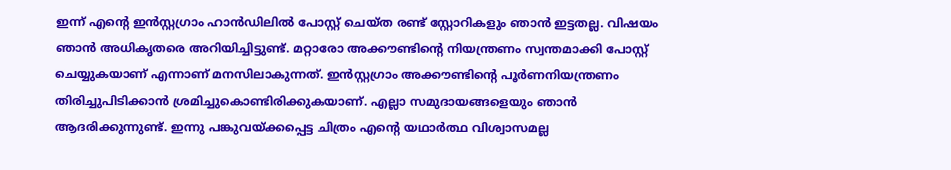ഇന്ന് എന്റെ ഇൻസ്റ്റഗ്രാം ഹാൻഡിലിൽ പോസ്റ്റ് ചെയ്ത രണ്ട് സ്റ്റോറികളും ഞാൻ ഇട്ടതല്ല. വിഷയം ഞാൻ അധികൃതരെ അറിയിച്ചിട്ടുണ്ട്. മറ്റാരോ അക്കൗണ്ടിന്റെ നിയന്ത്രണം സ്വന്തമാക്കി പോസ്റ്റ് ചെയ്യുകയാണ് എന്നാണ് മനസിലാകുന്നത്. ഇൻസ്റ്റഗ്രാം അക്കൗണ്ടിന്റെ പൂർണനിയന്ത്രണം തിരിച്ചുപിടിക്കാൻ ശ്രമിച്ചുകൊണ്ടിരിക്കുകയാണ്. എല്ലാ സമുദായങ്ങളെയും ഞാൻ ആദരിക്കുന്നുണ്ട്. ഇന്നു പങ്കുവയ്ക്കപ്പെട്ട ചിത്രം എന്റെ യഥാർത്ഥ വിശ്വാസമല്ല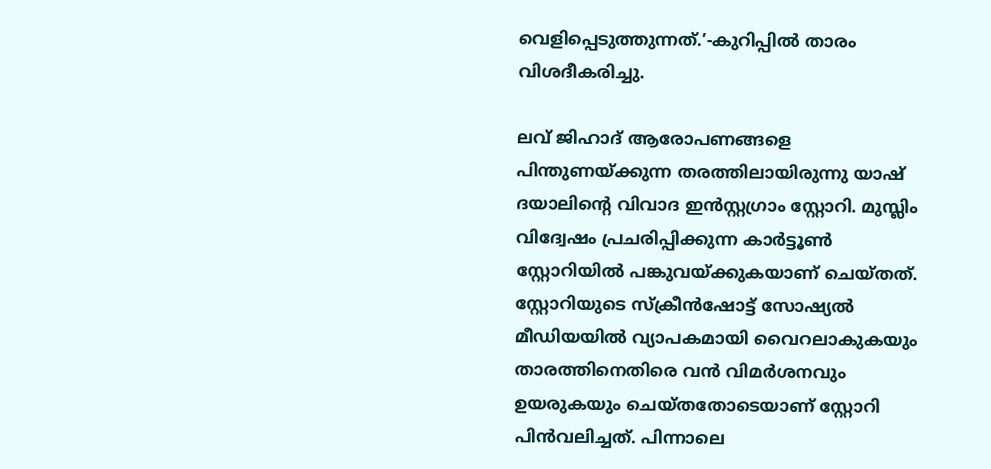വെളിപ്പെടുത്തുന്നത്.’-കുറിപ്പിൽ താരം വിശദീകരിച്ചു.

ലവ് ജിഹാദ് ആരോപണങ്ങളെ പിന്തുണയ്ക്കുന്ന തരത്തിലായിരുന്നു യാഷ് ദയാലിന്റെ വിവാദ ഇൻസ്റ്റഗ്രാം സ്റ്റോറി. മുസ്ലിം വിദ്വേഷം പ്രചരിപ്പിക്കുന്ന കാർട്ടൂൺ സ്റ്റോറിയിൽ പങ്കുവയ്ക്കുകയാണ് ചെയ്തത്. സ്റ്റോറിയുടെ സ്‌ക്രീൻഷോട്ട് സോഷ്യൽ മീഡിയയിൽ വ്യാപകമായി വൈറലാകുകയും താരത്തിനെതിരെ വൻ വിമർശനവും ഉയരുകയും ചെയ്തതോടെയാണ് സ്റ്റോറി പിൻവലിച്ചത്. പിന്നാലെ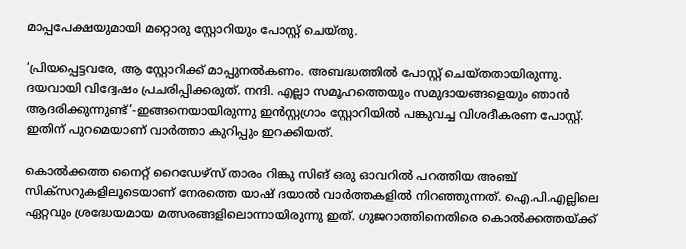മാപ്പപേക്ഷയുമായി മറ്റൊരു സ്റ്റോറിയും പോസ്റ്റ് ചെയ്തു.

‘പ്രിയപ്പെട്ടവരേ, ആ സ്റ്റോറിക്ക് മാപ്പുനൽകണം. അബദ്ധത്തിൽ പോസ്റ്റ് ചെയ്തതായിരുന്നു. ദയവായി വിദ്വേഷം പ്രചരിപ്പിക്കരുത്. നന്ദി. എല്ലാ സമൂഹത്തെയും സമുദായങ്ങളെയും ഞാൻ ആദരിക്കുന്നുണ്ട്’-ഇങ്ങനെയായിരുന്നു ഇൻസ്റ്റഗ്രാം സ്റ്റോറിയിൽ പങ്കുവച്ച വിശദീകരണ പോസ്റ്റ്. ഇതിന് പുറമെയാണ് വാർത്താ കുറിപ്പും ഇറക്കിയത്.

കൊൽക്കത്ത നൈറ്റ് റൈഡേഴ്‌സ് താരം റിങ്കു സിങ് ഒരു ഓവറിൽ പറത്തിയ അഞ്ച് സിക്‌സറുകളിലൂടെയാണ് നേരത്തെ യാഷ് ദയാൽ വാർത്തകളിൽ നിറഞ്ഞുന്നത്. ഐ.പി.എല്ലിലെ ഏറ്റവും ശ്രദ്ധേയമായ മത്സരങ്ങളിലൊന്നായിരുന്നു ഇത്. ഗുജറാത്തിനെതിരെ കൊൽക്കത്തയ്ക്ക്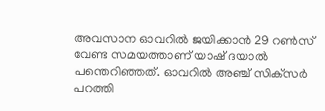അവസാന ഓവറിൽ ജയിക്കാൻ 29 റൺസ് വേണ്ട സമയത്താണ് യാഷ് ദയാൽ പന്തെറിഞ്ഞത്. ഓവറിൽ അഞ്ച് സിക്‌സർ പറത്തി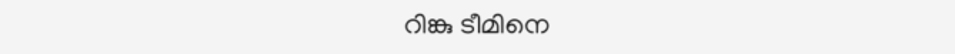റിങ്കു ടീമിനെ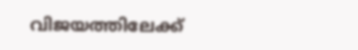വിജയത്തിലേക്ക്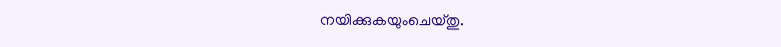നയിക്കുകയുംചെയ്തു.